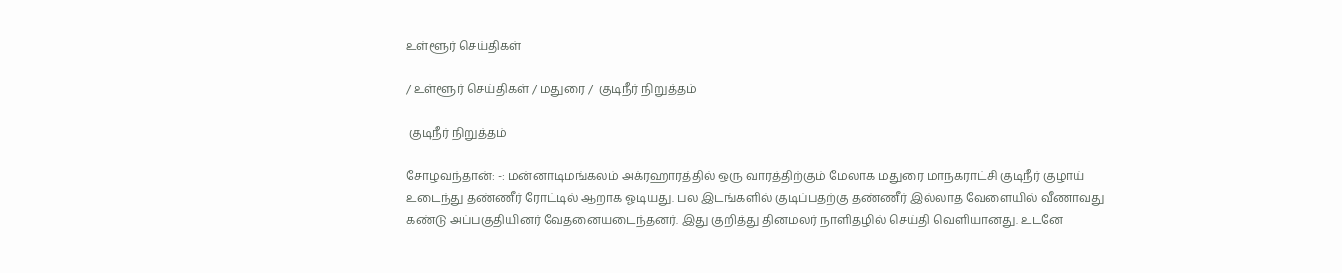உள்ளூர் செய்திகள்

/ உள்ளூர் செய்திகள் / மதுரை /  குடிநீர் நிறுத்தம்

 குடிநீர் நிறுத்தம்

சோழவந்தான்: -: மன்னாடிமங்கலம் அக்ரஹாரத்தில் ஒரு வாரத்திற்கும் மேலாக மதுரை மாநகராட்சி குடிநீர் குழாய் உடைந்து தண்ணீர் ரோட்டில் ஆறாக ஓடியது. பல இடங்களில் குடிப்பதற்கு தண்ணீர் இல்லாத வேளையில் வீணாவது கண்டு அப்பகுதியினர் வேதனையடைந்தனர். இது குறித்து தினமலர் நாளிதழில் செய்தி வெளியானது. உடனே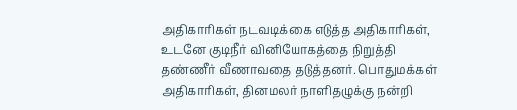அதிகாரிகள் நடவடிக்கை எடுத்த அதிகாரிகள், உடனே குடிநீர் வினியோகத்தை நிறுத்தி தண்ணீர் வீணாவதை தடுத்தனர். பொதுமக்கள் அதிகாரிகள், தினமலர் நாளிதழுக்கு நன்றி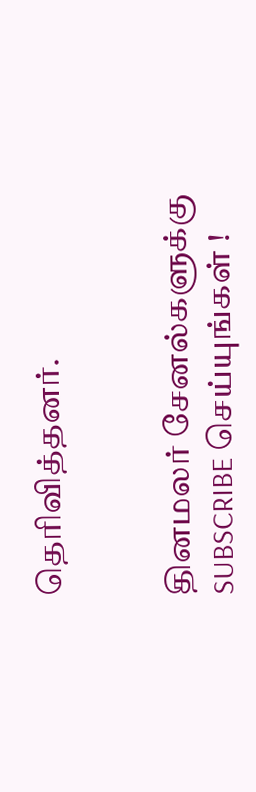தெரிவித்தனர்.


தினமலர் சேனல்களுக்கு SUBSCRIBE செய்யுங்கள் !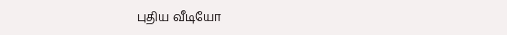புதிய வீடியோ